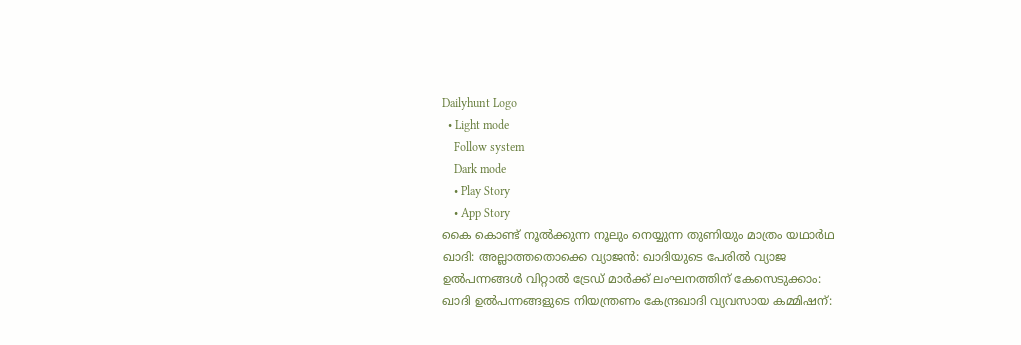Dailyhunt Logo
  • Light mode
    Follow system
    Dark mode
    • Play Story
    • App Story
കൈ കൊണ്ട് നൂല്‍ക്കുന്ന നൂലും നെയ്യുന്ന തുണിയും മാത്രം യഥാര്‍ഥ ഖാദി: അല്ലാത്തതൊക്കെ വ്യാജന്‍: ഖാദിയുടെ പേരില്‍ വ്യാജ ഉല്‍പന്നങ്ങള്‍ വിറ്റാല്‍ ട്രേഡ് മാര്‍ക്ക് ലംഘനത്തിന് കേസെടുക്കാം: ഖാദി ഉല്‍പന്നങ്ങളുടെ നിയന്ത്രണം കേന്ദ്രഖാദി വ്യവസായ കമ്മിഷന്: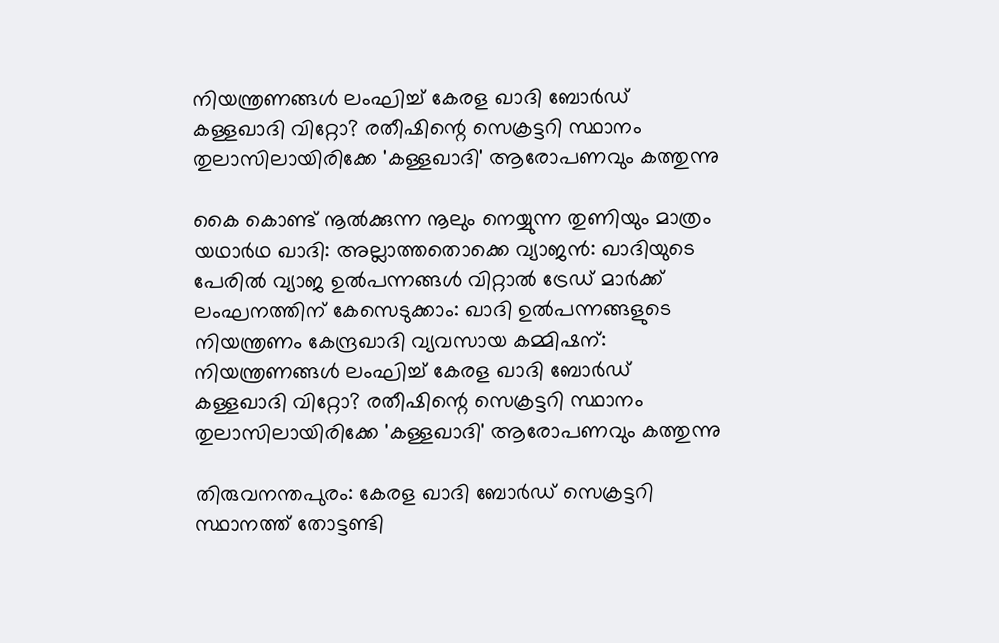നിയന്ത്രണങ്ങള്‍ ലംഘിച്ച്‌ കേരള ഖാദി ബോര്‍ഡ് കള്ളഖാദി വിറ്റോ? രതീഷിന്റെ സെക്രട്ടറി സ്ഥാനം തുലാസിലായിരിക്കേ 'കള്ളഖാദി' ആരോപണവും കത്തുന്നു

കൈ കൊണ്ട് നൂല്‍ക്കുന്ന നൂലും നെയ്യുന്ന തുണിയും മാത്രം യഥാര്‍ഥ ഖാദി: അല്ലാത്തതൊക്കെ വ്യാജന്‍: ഖാദിയുടെ പേരില്‍ വ്യാജ ഉല്‍പന്നങ്ങള്‍ വിറ്റാല്‍ ട്രേഡ് മാര്‍ക്ക് ലംഘനത്തിന് കേസെടുക്കാം: ഖാദി ഉല്‍പന്നങ്ങളുടെ നിയന്ത്രണം കേന്ദ്രഖാദി വ്യവസായ കമ്മിഷന്: നിയന്ത്രണങ്ങള്‍ ലംഘിച്ച്‌ കേരള ഖാദി ബോര്‍ഡ് കള്ളഖാദി വിറ്റോ? രതീഷിന്റെ സെക്രട്ടറി സ്ഥാനം തുലാസിലായിരിക്കേ 'കള്ളഖാദി' ആരോപണവും കത്തുന്നു

തിരുവനന്തപുരം: കേരള ഖാദി ബോര്‍ഡ് സെക്രട്ടറി സ്ഥാനത്ത് തോട്ടണ്ടി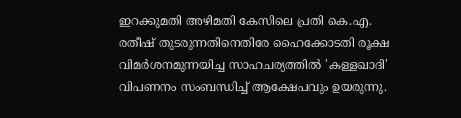ഇറക്കുമതി അഴിമതി കേസിലെ പ്രതി കെ.എ. രതീഷ് തുടരുന്നതിനെതിരേ ഹൈക്കോടതി രൂക്ഷ വിമര്‍ശനമുന്നയിച്ച സാഹചര്യത്തില്‍ 'കള്ളഖാദി' വിപണനം സംബന്ധിച്ച്‌ ആക്ഷേപവും ഉയരുന്നു.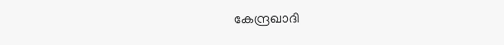കേന്ദ്രഖാദി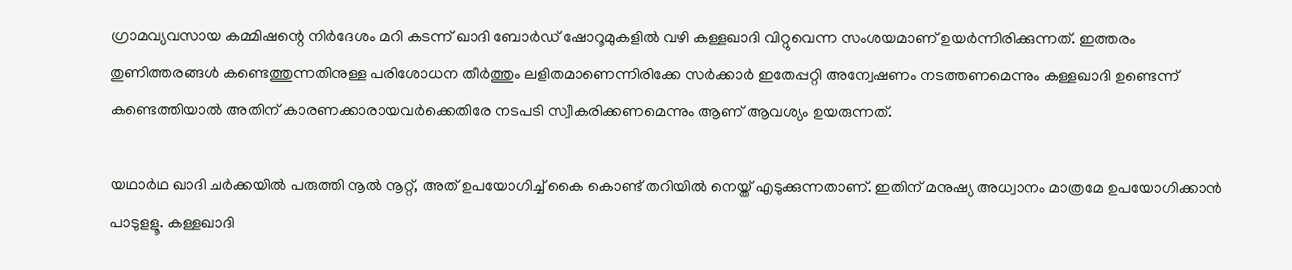ഗ്രാമവ്യവസായ കമ്മിഷന്റെ നിര്‍ദേശം മറി കടന്ന് ഖാദി ബോര്‍ഡ് ഷോറൂമുകളില്‍ വഴി കള്ളഖാദി വിറ്റുവെന്ന സംശയമാണ് ഉയര്‍ന്നിരിക്കുന്നത്. ഇത്തരം തുണിത്തരങ്ങള്‍ കണ്ടെത്തുന്നതിനുള്ള പരിശോധന തീര്‍ത്തും ലളിതമാണെന്നിരിക്കേ സര്‍ക്കാര്‍ ഇതേപ്പറ്റി അന്വേഷണം നടത്തണമെന്നും കള്ളഖാദി ഉണ്ടെന്ന് കണ്ടെത്തിയാല്‍ അതിന് കാരണക്കാരായവര്‍ക്കെതിരേ നടപടി സ്വീകരിക്കണമെന്നും ആണ് ആവശ്യം ഉയരുന്നത്.

യഥാര്‍ഥ ഖാദി ചര്‍ക്കയില്‍ പരുത്തി നൂല്‍ നൂറ്റ്, അത് ഉപയോഗിച്ച്‌ കൈ കൊണ്ട് തറിയില്‍ നെയ്ത് എടുക്കുന്നതാണ്. ഇതിന് മനുഷ്യ അധ്വാനം മാത്രമേ ഉപയോഗിക്കാന്‍ പാടുളളൂ. കള്ളഖാദി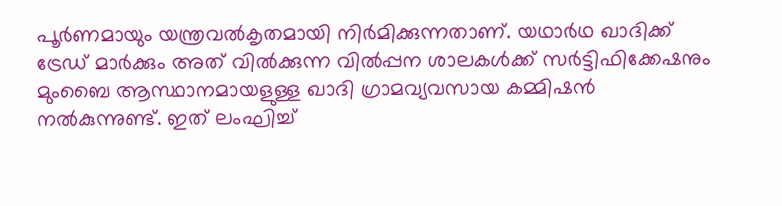പൂര്‍ണമായും യന്ത്രവല്‍കൃതമായി നിര്‍മിക്കുന്നതാണ്. യഥാര്‍ഥ ഖാദിക്ക് ട്രേഡ് മാര്‍ക്കും അത് വില്‍ക്കുന്ന വില്‍പ്പന ശാലകള്‍ക്ക് സര്‍ട്ടിഫിക്കേഷനും മുംബൈ ആസ്ഥാനമായളുള്ള ഖാദി ഗ്രാമവ്യവസായ കമ്മിഷന്‍ നല്‍കുന്നുണ്ട്. ഇത് ലംഘിച്ച്‌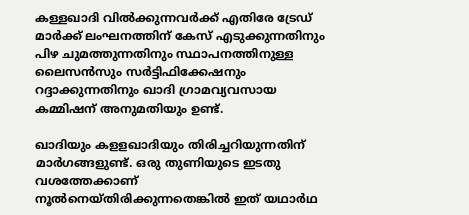കള്ളഖാദി വില്‍ക്കുന്നവര്‍ക്ക് എതിരേ ട്രേഡ് മാര്‍ക്ക് ലംഘനത്തിന് കേസ് എടുക്കുന്നതിനും പിഴ ചുമത്തുന്നതിനും സ്ഥാപനത്തിനുള്ള ലൈസന്‍സും സര്‍ട്ടിഫിക്കേഷനും റദ്ദാക്കുന്നതിനും ഖാദി ഗ്രാമവ്യവസായ കമ്മിഷന് അനുമതിയും ഉണ്ട്.

ഖാദിയും കളളഖാദിയും തിരിച്ചറിയുന്നതിന് മാര്‍ഗങ്ങളുണ്ട്. ഒരു തുണിയുടെ ഇടതു വശത്തേക്കാണ് നൂല്‍നെയ്തിരിക്കുന്നതെങ്കില്‍ ഇത് യഥാര്‍ഥ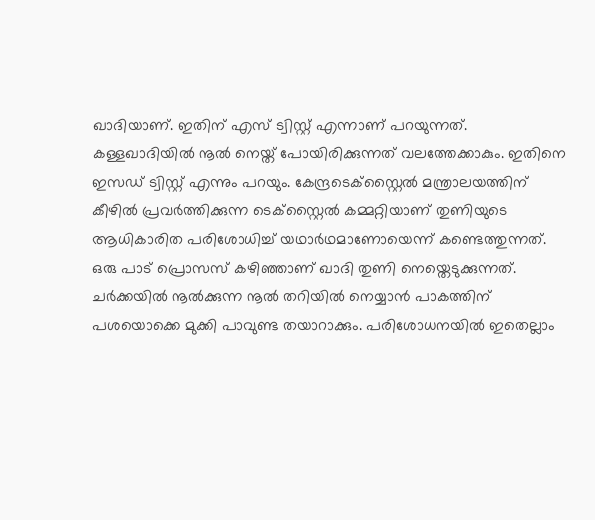ഖാദിയാണ്. ഇതിന് എസ് ട്വിസ്റ്റ് എന്നാണ് പറയുന്നത്. കള്ളഖാദിയില്‍ നൂല്‍ നെയ്ത് പോയിരിക്കുന്നത് വലത്തേക്കാകും. ഇതിനെ ഇസഡ് ട്വിസ്റ്റ് എന്നും പറയും. കേന്ദ്രടെക്സ്റ്റൈല്‍ മന്ത്രാലയത്തിന് കീഴില്‍ പ്രവര്‍ത്തിക്കുന്ന ടെക്സ്റ്റൈല്‍ കമ്മറ്റിയാണ് തുണിയുടെ ആധികാരിത പരിശോധിച്ച്‌ യഥാര്‍ഥമാണോയെന്ന് കണ്ടെത്തുന്നത്. ഒരു പാട് പ്രൊസസ് കഴിഞ്ഞാണ് ഖാദി തുണി നെയ്തെടുക്കുന്നത്. ചര്‍ക്കയില്‍ നൂല്‍ക്കുന്ന നൂല്‍ തറിയില്‍ നെയ്യാന്‍ പാകത്തിന് പശയൊക്കെ മുക്കി പാവുണ്ട തയാറാക്കും. പരിശോധനയില്‍ ഇതെല്ലാം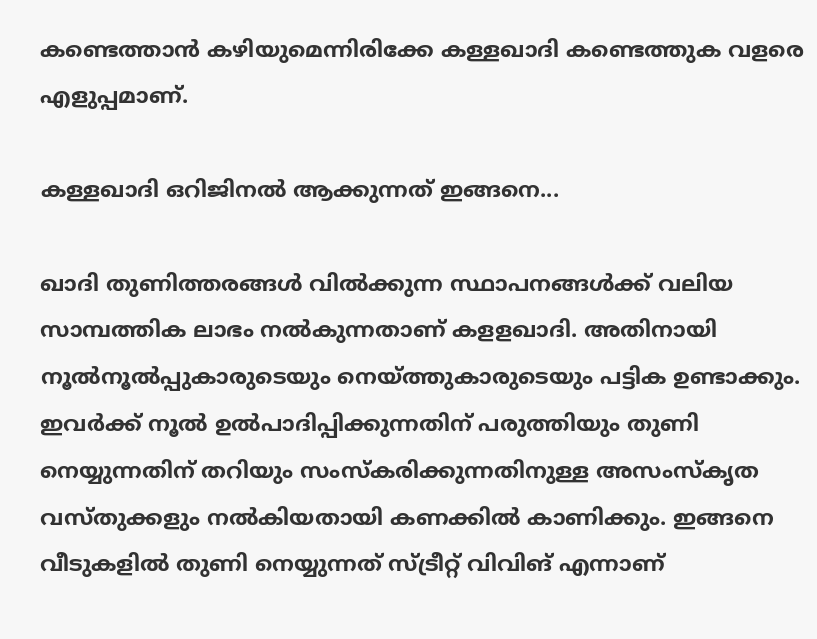കണ്ടെത്താന്‍ കഴിയുമെന്നിരിക്കേ കള്ളഖാദി കണ്ടെത്തുക വളരെ എളുപ്പമാണ്.

കള്ളഖാദി ഒറിജിനല്‍ ആക്കുന്നത് ഇങ്ങനെ...

ഖാദി തുണിത്തരങ്ങള്‍ വില്‍ക്കുന്ന സ്ഥാപനങ്ങള്‍ക്ക് വലിയ സാമ്പത്തിക ലാഭം നല്‍കുന്നതാണ് കളളഖാദി. അതിനായി നൂല്‍നൂല്‍പ്പുകാരുടെയും നെയ്ത്തുകാരുടെയും പട്ടിക ഉണ്ടാക്കും. ഇവര്‍ക്ക് നൂല്‍ ഉല്‍പാദിപ്പിക്കുന്നതിന് പരുത്തിയും തുണി നെയ്യുന്നതിന് തറിയും സംസ്‌കരിക്കുന്നതിനുള്ള അസംസ്‌കൃത വസ്തുക്കളും നല്‍കിയതായി കണക്കില്‍ കാണിക്കും. ഇങ്ങനെ വീടുകളില്‍ തുണി നെയ്യുന്നത് സ്ട്രീറ്റ് വിവിങ് എന്നാണ്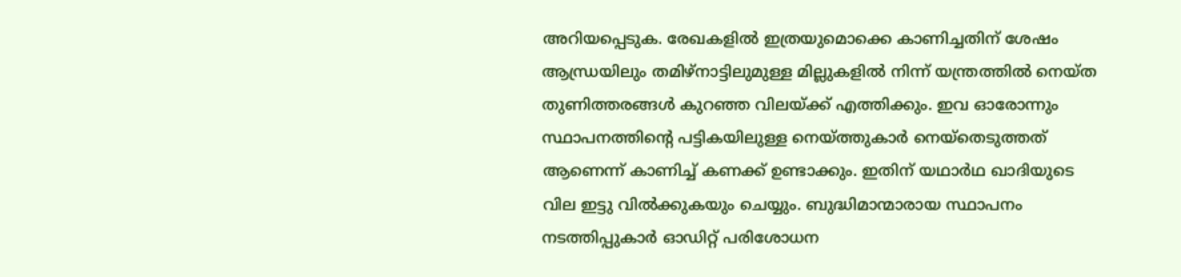അറിയപ്പെടുക. രേഖകളില്‍ ഇത്രയുമൊക്കെ കാണിച്ചതിന് ശേഷം ആന്ധ്രയിലും തമിഴ്നാട്ടിലുമുള്ള മില്ലുകളില്‍ നിന്ന് യന്ത്രത്തില്‍ നെയ്ത തുണിത്തരങ്ങള്‍ കുറഞ്ഞ വിലയ്ക്ക് എത്തിക്കും. ഇവ ഓരോന്നും സ്ഥാപനത്തിന്റെ പട്ടികയിലുള്ള നെയ്ത്തുകാര്‍ നെയ്തെടുത്തത് ആണെന്ന് കാണിച്ച്‌ കണക്ക് ഉണ്ടാക്കും. ഇതിന് യഥാര്‍ഥ ഖാദിയുടെ വില ഇട്ടു വില്‍ക്കുകയും ചെയ്യും. ബുദ്ധിമാന്മാരായ സ്ഥാപനം നടത്തിപ്പുകാര്‍ ഓഡിറ്റ് പരിശോധന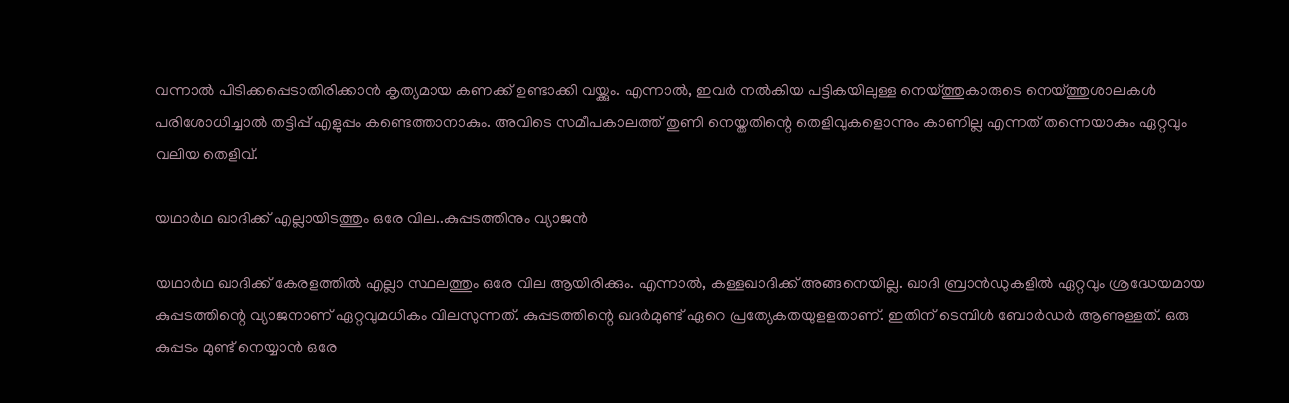വന്നാല്‍ പിടിക്കപ്പെടാതിരിക്കാന്‍ കൃത്യമായ കണക്ക് ഉണ്ടാക്കി വയ്ക്കും. എന്നാല്‍, ഇവര്‍ നല്‍കിയ പട്ടികയിലുള്ള നെയ്ത്തുകാരുടെ നെയ്ത്തുശാലകള്‍ പരിശോധിച്ചാല്‍ തട്ടിപ്പ് എളുപ്പം കണ്ടെത്താനാകും. അവിടെ സമീപകാലത്ത് തുണി നെയ്തതിന്റെ തെളിവുകളൊന്നും കാണില്ല എന്നത് തന്നെയാകും ഏറ്റവും വലിയ തെളിവ്.

യഥാര്‍ഥ ഖാദിക്ക് എല്ലായിടത്തും ഒരേ വില..കുപ്പടത്തിനും വ്യാജന്‍

യഥാര്‍ഥ ഖാദിക്ക് കേരളത്തില്‍ എല്ലാ സ്ഥലത്തും ഒരേ വില ആയിരിക്കും. എന്നാല്‍, കള്ളഖാദിക്ക് അങ്ങനെയില്ല. ഖാദി ബ്രാന്‍ഡുകളില്‍ ഏറ്റവും ശ്രദ്ധേയമായ കുപ്പടത്തിന്റെ വ്യാജനാണ് ഏറ്റവുമധികം വിലസുന്നത്. കുപ്പടത്തിന്റെ ഖദര്‍മുണ്ട് ഏറെ പ്രത്യേകതയുളളതാണ്. ഇതിന് ടെമ്പിള്‍ ബോര്‍ഡര്‍ ആണുള്ളത്. ഒരു കുപ്പടം മുണ്ട് നെയ്യാന്‍ ഒരേ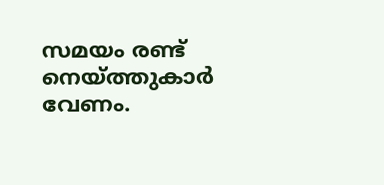സമയം രണ്ട് നെയ്ത്തുകാര്‍ വേണം.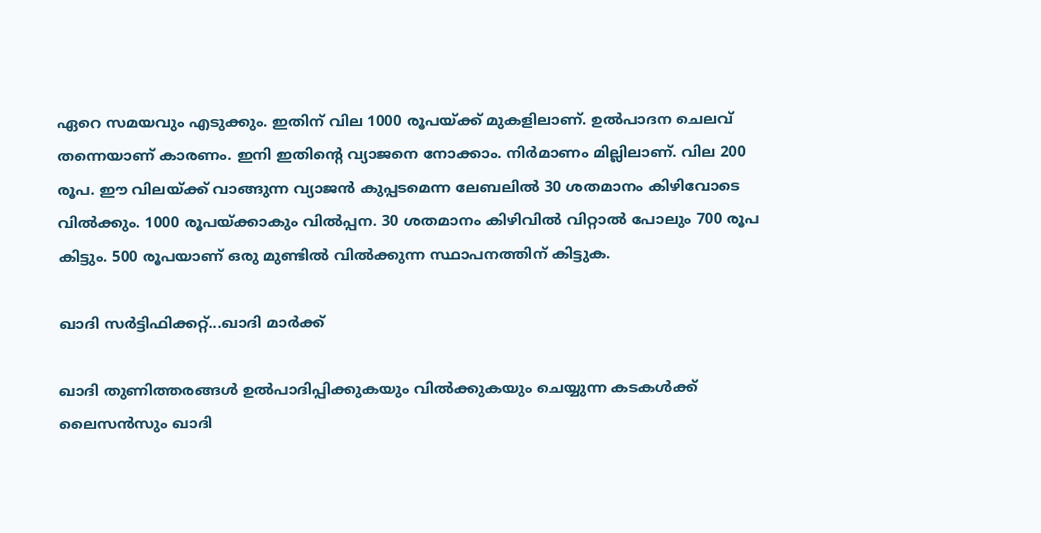ഏറെ സമയവും എടുക്കും. ഇതിന് വില 1000 രൂപയ്ക്ക് മുകളിലാണ്. ഉല്‍പാദന ചെലവ് തന്നെയാണ് കാരണം. ഇനി ഇതിന്റെ വ്യാജനെ നോക്കാം. നിര്‍മാണം മില്ലിലാണ്. വില 200 രൂപ. ഈ വിലയ്ക്ക് വാങ്ങുന്ന വ്യാജന്‍ കുപ്പടമെന്ന ലേബലില്‍ 30 ശതമാനം കിഴിവോടെ വില്‍ക്കും. 1000 രൂപയ്ക്കാകും വില്‍പ്പന. 30 ശതമാനം കിഴിവില്‍ വിറ്റാല്‍ പോലും 700 രൂപ കിട്ടും. 500 രൂപയാണ് ഒരു മുണ്ടില്‍ വില്‍ക്കുന്ന സ്ഥാപനത്തിന് കിട്ടുക.

ഖാദി സര്‍ട്ടിഫിക്കറ്റ്...ഖാദി മാര്‍ക്ക്

ഖാദി തുണിത്തരങ്ങള്‍ ഉല്‍പാദിപ്പിക്കുകയും വില്‍ക്കുകയും ചെയ്യുന്ന കടകള്‍ക്ക് ലൈസന്‍സും ഖാദി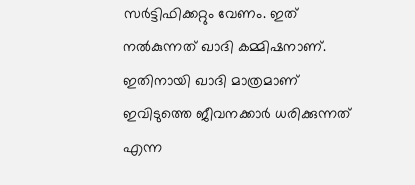സര്‍ട്ടിഫിക്കറ്റും വേണം. ഇത് നല്‍കുന്നത് ഖാദി കമ്മിഷനാണ്. ഇതിനായി ഖാദി മാത്രമാണ് ഇവിടുത്തെ ജീവനക്കാര്‍ ധരിക്കുന്നത് എന്ന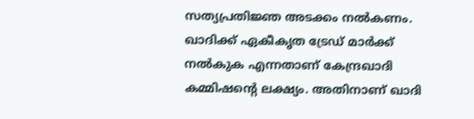സത്യപ്രതിജ്ഞ അടക്കം നല്‍കണം. ഖാദിക്ക് ഏകീകൃത ട്രേഡ് മാര്‍ക്ക് നല്‍കുക എന്നതാണ് കേന്ദ്രഖാദി കമ്മിഷന്റെ ലക്ഷ്യം. അതിനാണ് ഖാദി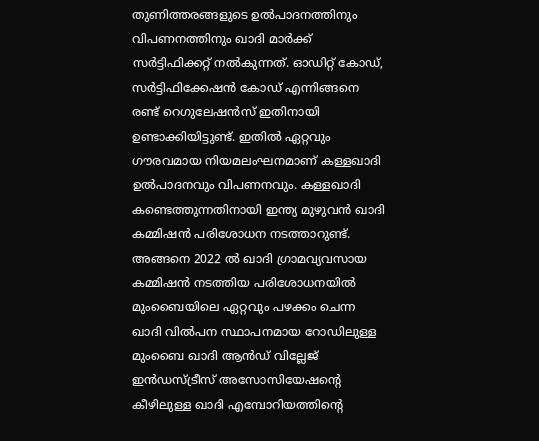തുണിത്തരങ്ങളുടെ ഉല്‍പാദനത്തിനും വിപണനത്തിനും ഖാദി മാര്‍ക്ക് സര്‍ട്ടിഫിക്കറ്റ് നല്‍കുന്നത്. ഓഡിറ്റ് കോഡ്, സര്‍ട്ടിഫിക്കേഷന്‍ കോഡ് എന്നിങ്ങനെ രണ്ട് റെഗുലേഷന്‍സ് ഇതിനായി ഉണ്ടാക്കിയിട്ടുണ്ട്. ഇതില്‍ ഏറ്റവും ഗൗരവമായ നിയമലംഘനമാണ് കള്ളഖാദി ഉല്‍പാദനവും വിപണനവും. കള്ളഖാദി കണ്ടെത്തുന്നതിനായി ഇന്ത്യ മുഴുവന്‍ ഖാദി കമ്മിഷന്‍ പരിശോധന നടത്താറുണ്ട്. അങ്ങനെ 2022 ല്‍ ഖാദി ഗ്രാമവ്യവസായ കമ്മിഷന്‍ നടത്തിയ പരിശോധനയില്‍ മുംബൈയിലെ ഏറ്റവും പഴക്കം ചെന്ന ഖാദി വില്‍പന സ്ഥാപനമായ റോഡിലുള്ള മുംബൈ ഖാദി ആന്‍ഡ് വില്ലേജ് ഇന്‍ഡസ്ട്രീസ് അസോസിയേഷന്റെ കീഴിലുള്ള ഖാദി എമ്പോറിയത്തിന്റെ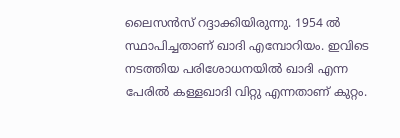ലൈസന്‍സ് റദ്ദാക്കിയിരുന്നു. 1954 ല്‍ സ്ഥാപിച്ചതാണ് ഖാദി എമ്പോറിയം. ഇവിടെ നടത്തിയ പരിശോധനയില്‍ ഖാദി എന്ന പേരില്‍ കള്ളഖാദി വിറ്റു എന്നതാണ് കുറ്റം.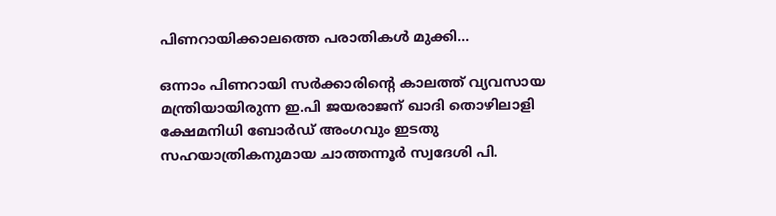പിണറായിക്കാലത്തെ പരാതികള്‍ മുക്കി...

ഒന്നാം പിണറായി സര്‍ക്കാരിന്റെ കാലത്ത് വ്യവസായ മന്ത്രിയായിരുന്ന ഇ.പി ജയരാജന് ഖാദി തൊഴിലാളി ക്ഷേമനിധി ബോര്‍ഡ് അംഗവും ഇടതു സഹയാത്രികനുമായ ചാത്തന്നൂര്‍ സ്വദേശി പി.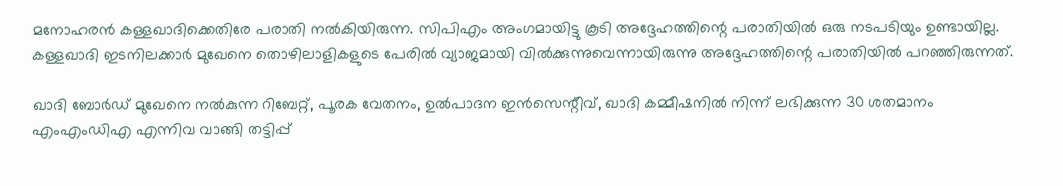മനോഹരന്‍ കള്ളഖാദിക്കെതിരേ പരാതി നല്‍കിയിരുന്ന. സിപിഎം അംഗമായിട്ടു കൂടി അദ്ദേഹത്തിന്റെ പരാതിയില്‍ ഒരു നടപടിയും ഉണ്ടായില്ല. കള്ളഖാദി ഇടനിലക്കാര്‍ മുഖേനെ തൊഴിലാളികളുടെ പേരില്‍ വ്യാജമായി വില്‍ക്കുന്നുവെന്നായിരുന്നു അദ്ദേഹത്തിന്റെ പരാതിയില്‍ പറഞ്ഞിരുന്നത്.

ഖാദി ബോര്‍ഡ് മുഖേനെ നല്‍കുന്ന റിബേറ്റ്, പൂരക വേതനം, ഉല്‍പാദന ഇന്‍സെന്റീവ്, ഖാദി കമ്മീഷനില്‍ നിന്ന് ലഭിക്കുന്ന 30 ശതമാനം എംഎംഡിഎ എന്നിവ വാങ്ങി തട്ടിപ്പ്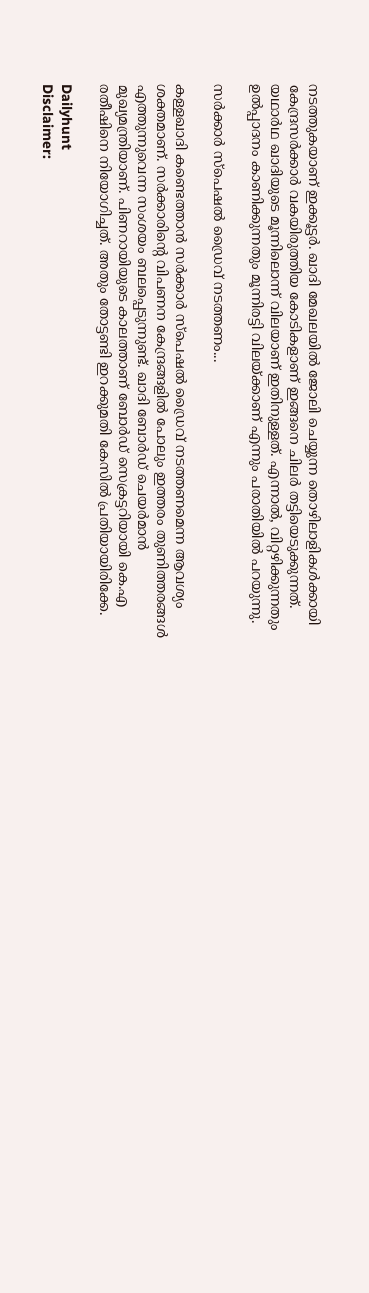നടത്തുകയാണ് ഇക്കൂട്ടര്‍. ഖാദി മേഖലയില്‍ ജോലി ചെയ്യുന്ന തൊഴിലാളികള്‍ക്കായി കേന്ദ്രസര്‍ക്കാര്‍ വകയിരുത്തിയ കോടികളാണ് ഇങ്ങനെ ചിലര്‍ തട്ടിയെടുക്കുന്നത്. യഥാര്‍ഥ ഖാദിയുടെ മൂന്നിലൊന്ന് വിലയാണ് ഇതിനുള്ളത്. എന്നാല്‍, വിറ്റഴിക്കുന്നതും ഉല്‍പ്പാദനം കാണിക്കുന്നതും മൂന്നിരട്ടി വിലയ്ക്കാണ് എന്നും പരാതിയില്‍ പറയുന്നു.

സര്‍ക്കാര്‍ സ്പെഷല്‍ ഡ്രൈവ് നടത്തണം...

കള്ളഖാദി കണ്ടെത്താന്‍ സര്‍ക്കാര്‍ സ്പെഷല്‍ ഡ്രൈവ് നടത്തണമെന്ന ആവശ്യം ശക്തമാണ്. സര്‍ക്കാരിന്റെ വിപണന കേന്ദ്രങ്ങളില്‍ പോലും ഇത്തരം തുണിത്തരങ്ങള്‍ എത്തുന്നുവെന്ന സംശയം ബലപ്പെടുന്നുണ്ട്. ഖാദി ബോര്‍ഡ് ചെയര്‍മാന്‍ മുഖ്യമന്ത്രിയാണ്. പിണറായിയുടെ കാലത്താണ് ബോര്‍ഡ് സെക്രട്ടറിയായി കെ.എ രതീഷിനെ നിയോഗിച്ചത്. അതും തോട്ടണ്ടി ഇറക്കുമതി കേസില്‍ പ്രതിയായിരിക്കേ.

Dailyhunt
Disclaimer: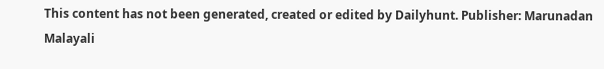This content has not been generated, created or edited by Dailyhunt. Publisher: Marunadan Malayali